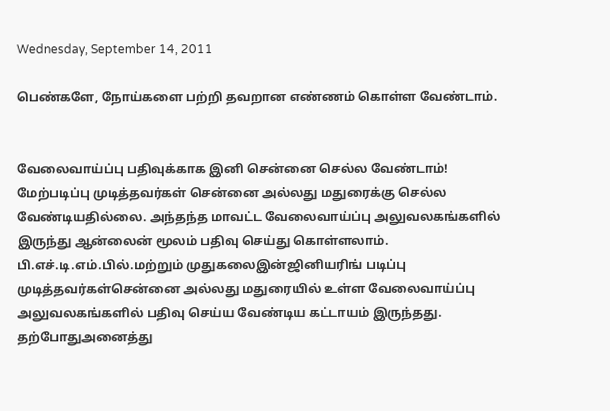Wednesday, September 14, 2011

பெண்களே, நோய்களை பற்றி தவறான எண்ணம் கொள்ள வேண்டாம்.


வேலைவாய்ப்பு பதிவுக்காக இனி சென்னை செல்ல வேண்டாம்!
மேற்படிப்பு முடித்தவர்கள் சென்னை அல்லது மதுரைக்கு செல்ல வேண்டியதில்லை. அந்தந்த மாவட்ட வேலைவாய்ப்பு அலுவலகங்களில் இருந்து ஆன்லைன் மூலம் பதிவு செய்து கொள்ளலாம். பி.எச்.டி.எம்.பில்.மற்றும் முதுகலைஇன்ஜினியரிங் படிப்பு முடித்தவர்கள்சென்னை அல்லது மதுரையில் உள்ள வேலைவாய்ப்பு அலுவலகங்களில் பதிவு செய்ய வேண்டிய கட்டாயம் இருந்தது. தற்போதுஅனைத்து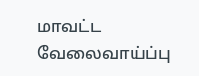மாவட்ட வேலைவாய்ப்பு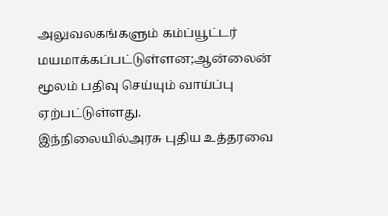அலுவலகங்களும் கம்ப்யூட்டர் மயமாக்கப்பட்டுள்ளன;ஆன்லைன் மூலம் பதிவு செய்யும் வாய்ப்பு ஏற்பட்டுள்ளது.
இந்நிலையில்அரசு புதிய உத்தரவை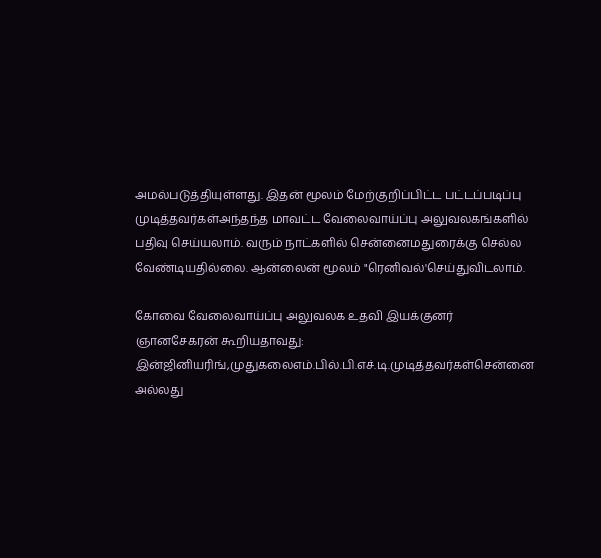அமல்படுத்தியுள்ளது. இதன் மூலம் மேற்குறிப்பிட்ட பட்டப்படிப்பு முடித்தவர்கள்அந்தந்த மாவட்ட வேலைவாய்ப்பு அலுவலகங்களில் பதிவு செய்யலாம். வரும் நாட்களில் சென்னைமதுரைக்கு செல்ல வேண்டியதில்லை. ஆன்லைன் மூலம் "ரெனிவல்'செய்துவிடலாம்.

கோவை வேலைவாய்ப்பு அலுவலக உதவி இயக்குனர் ஞானசேகரன் கூறியதாவது: இன்ஜினியரிங்,முதுகலைஎம்.பில்.பி.எச்.டி.முடித்தவர்கள்சென்னை அல்லது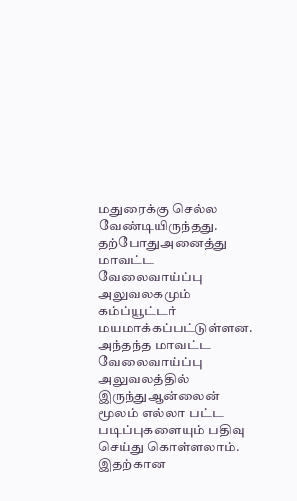மதுரைக்கு செல்ல வேண்டியிருந்தது. தற்போதுஅனைத்து மாவட்ட வேலைவாய்ப்பு அலுவலகமும் கம்ப்யூட்டர் மயமாக்கப்பட்டுள்ளன. அந்தந்த மாவட்ட வேலைவாய்ப்பு அலுவலத்தில் இருந்துஆன்லைன் மூலம் எல்லா பட்ட படிப்புகளையும் பதிவு செய்து கொள்ளலாம். இதற்கான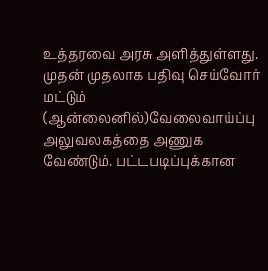உத்தரவை அரசு அளித்துள்ளது. முதன் முதலாக பதிவு செய்வோர் மட்டும் (ஆன்லைனில்)வேலைவாய்ப்பு அலுவலகத்தை அணுக வேண்டும். பட்டபடிப்புக்கான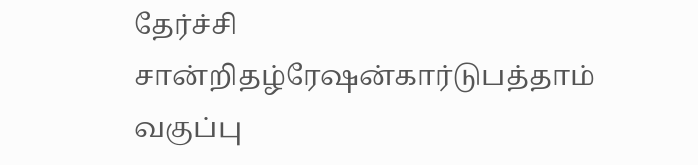தேர்ச்சி சான்றிதழ்ரேஷன்கார்டுபத்தாம் வகுப்பு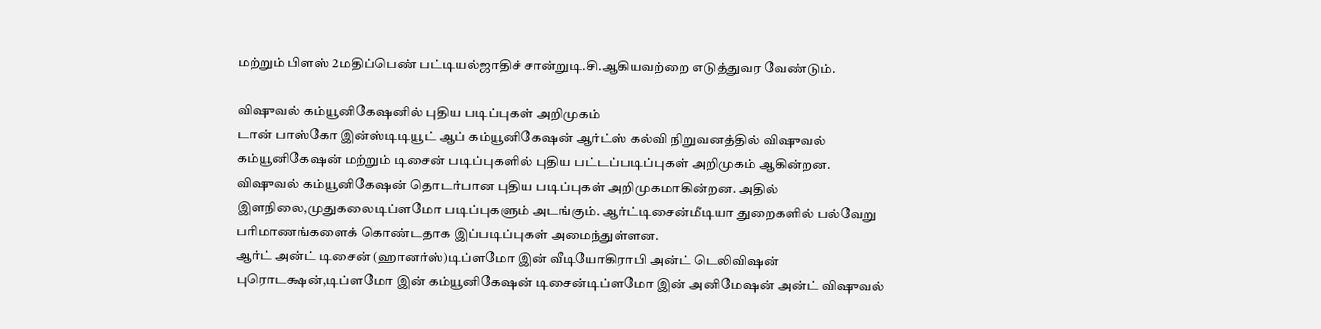மற்றும் பிளஸ் 2மதிப்பெண் பட்டியல்ஜாதிச் சான்றுடி.சி.ஆகியவற்றை எடுத்துவர வேண்டும்.

விஷுவல் கம்யூனிகேஷனில் புதிய படிப்புகள் அறிமுகம்
டான் பாஸ்கோ இன்ஸ்டிடியூட் ஆப் கம்யூனிகேஷன் ஆர்ட்ஸ் கல்வி நிறுவனத்தில் விஷுவல் கம்யூனிகேஷன் மற்றும் டிசைன் படிப்புகளில் புதிய பட்டப்படிப்புகள் அறிமுகம் ஆகின்றன.
விஷுவல் கம்யூனிகேஷன் தொடர்பான புதிய படிப்புகள் அறிமுகமாகின்றன. அதில் இளநிலை,முதுகலைடிப்ளமோ படிப்புகளும் அடங்கும். ஆர்ட்டிசைன்மீடியா துறைகளில் பல்வேறு பரிமாணங்களைக் கொண்டதாக இப்படிப்புகள் அமைந்துள்ளன.
ஆர்ட் அன்ட் டிசைன் (ஹானர்ஸ்)டிப்ளமோ இன் வீடியோகிராபி அன்ட் டெலிவிஷன் புரொடக்ஷன்,டிப்ளமோ இன் கம்யூனிகேஷன் டிசைன்டிப்ளமோ இன் அனிமேஷன் அன்ட் விஷுவல்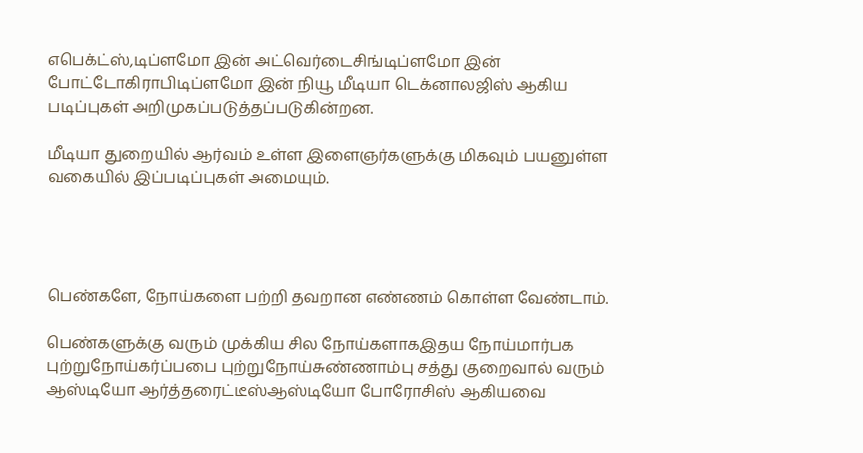எபெக்ட்ஸ்,டிப்ளமோ இன் அட்வெர்டைசிங்டிப்ளமோ இன் போட்டோகிராபிடிப்ளமோ இன் நியூ மீடியா டெக்னாலஜிஸ் ஆகிய படிப்புகள் அறிமுகப்படுத்தப்படுகின்றன.

மீடியா துறையில் ஆர்வம் உள்ள இளைஞர்களுக்கு மிகவும் பயனுள்ள வகையில் இப்படிப்புகள் அமையும்.




பெண்களே, நோய்களை பற்றி தவறான எண்ணம் கொள்ள வேண்டாம்.

பெண்களுக்கு வரும் முக்கிய சில நோய்களாகஇதய நோய்மார்பக புற்றுநோய்கர்ப்பபை புற்றுநோய்சுண்ணாம்பு சத்து குறைவால் வரும் ஆஸ்டியோ ஆர்த்தரைட்டீஸ்ஆஸ்டியோ போரோசிஸ் ஆகியவை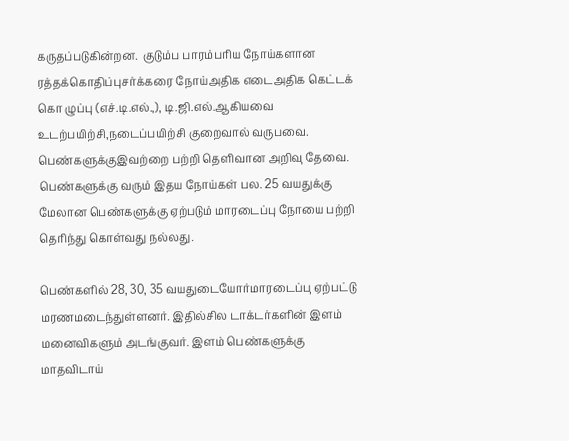கருதப்படுகின்றன.  குடும்ப பாரம்பரிய நோய்களான ரத்தக்கொதிப்புசர்க்கரை நோய்அதிக எடைஅதிக கெட்டக் கொ ழுப்பு (எச்.டி.எல்.,), டி.ஜி.எல்.ஆகியவை உடற்பயிற்சி,நடைப்பயிற்சி குறைவால் வருபவை. பெண்களுக்குஇவற்றை பற்றி தெளிவான அறிவு தேவை. பெண்களுக்கு வரும் இதய நோய்கள் பல. 25 வயதுக்கு மேலான பெண்களுக்கு ஏற்படும் மாரடைப்பு நோயை பற்றி தெரிந்து கொள்வது நல்லது.

பெண்களில் 28, 30, 35 வயதுடையோர்மாரடைப்பு ஏற்பட்டு மரணமடைந்துள்ளனர். இதில்சில டாக்டர்களின் இளம் மனைவிகளும் அடங்குவர். இளம் பெண்களுக்கு மாதவிடாய்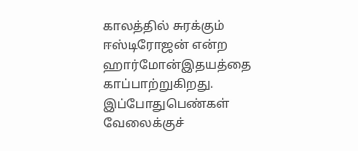காலத்தில் சுரக்கும் ஈஸ்டிரோஜன் என்ற ஹார்மோன்இதயத்தை காப்பாற்றுகிறது.
இப்போதுபெண்கள் வேலைக்குச்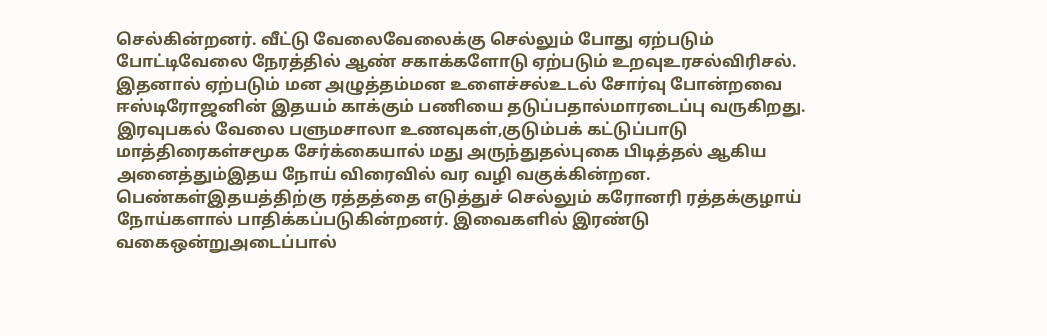செல்கின்றனர். வீட்டு வேலைவேலைக்கு செல்லும் போது ஏற்படும் போட்டிவேலை நேரத்தில் ஆண் சகாக்களோடு ஏற்படும் உறவுஉரசல்விரிசல்.  இதனால் ஏற்படும் மன அழுத்தம்மன உளைச்சல்உடல் சோர்வு போன்றவை ஈஸ்டிரோஜனின் இதயம் காக்கும் பணியை தடுப்பதால்மாரடைப்பு வருகிறது. இரவுபகல் வேலை பளுமசாலா உணவுகள்,குடும்பக் கட்டுப்பாடு மாத்திரைகள்சமூக சேர்க்கையால் மது அருந்துதல்புகை பிடித்தல் ஆகிய அனைத்தும்இதய நோய் விரைவில் வர வழி வகுக்கின்றன. பெண்கள்இதயத்திற்கு ரத்தத்தை எடுத்துச் செல்லும் கரோனரி ரத்தக்குழாய் நோய்களால் பாதிக்கப்படுகின்றனர். இவைகளில் இரண்டு வகைஒன்றுஅடைப்பால்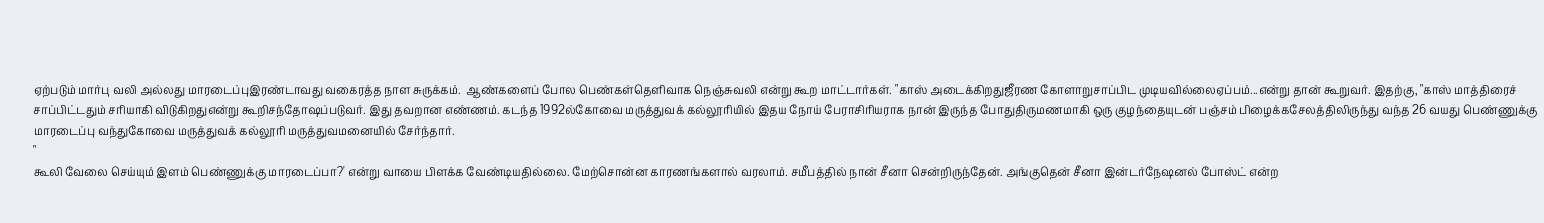ஏற்படும் மார்பு வலி அல்லது மாரடைப்புஇரண்டாவது வகைரத்த நாள சுருக்கம்.  ஆண்களைப் போல பெண்கள்தெளிவாக நெஞ்சுவலி என்று கூற மாட்டார்கள். "காஸ் அடைக்கிறதுஜீரண கோளாறுசாப்பிட முடியவில்லைஏப்பம்...என்று தான் கூறுவர். இதற்கு, "காஸ் மாத்திரைச் சாப்பிட்டதும் சரியாகி விடுகிறதுஎன்று கூறிசந்தோஷப்படுவர். இது தவறான எண்ணம். கடந்த 1992ல்கோவை மருத்துவக் கல்லூரியில் இதய நோய் பேராசிரியராக நான் இருந்த போதுதிருமணமாகி ஒரு குழந்தையுடன் பஞ்சம் பிழைக்கசேலத்திலிருந்து வந்த 26 வயது பெண்ணுக்கு மாரடைப்பு வந்துகோவை மருத்துவக் கல்லூரி மருத்துவமனையில் சேர்ந்தார்.
"
கூலி வேலை செய்யும் இளம் பெண்ணுக்கு மாரடைப்பா?' என்று வாயை பிளக்க வேண்டியதில்லை. மேற்சொன்ன காரணங்களால் வரலாம். சமீபத்தில் நான் சீனா சென்றிருந்தேன். அங்குதென் சீனா இன்டர்நேஷனல் போஸ்ட் என்ற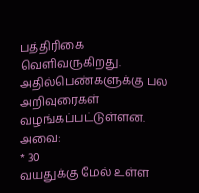பத்திரிகை வெளிவருகிறது. அதில்பெண்களுக்கு பல அறிவுரைகள் வழங்கப்பட்டுள்ளன. அவை:
* 30
வயதுக்கு மேல் உள்ள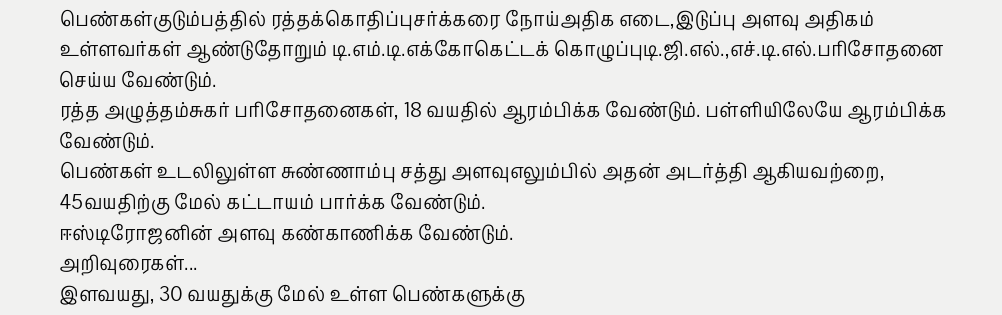பெண்கள்குடும்பத்தில் ரத்தக்கொதிப்புசர்க்கரை நோய்அதிக எடை,இடுப்பு அளவு அதிகம் உள்ளவர்கள் ஆண்டுதோறும் டி.எம்.டி.எக்கோகெட்டக் கொழுப்புடி.ஜி.எல்.,எச்.டி.எல்.பரிசோதனை செய்ய வேண்டும்.
ரத்த அழுத்தம்சுகர் பரிசோதனைகள், 18 வயதில் ஆரம்பிக்க வேண்டும். பள்ளியிலேயே ஆரம்பிக்க வேண்டும்.
பெண்கள் உடலிலுள்ள சுண்ணாம்பு சத்து அளவுஎலும்பில் அதன் அடர்த்தி ஆகியவற்றை, 45வயதிற்கு மேல் கட்டாயம் பார்க்க வேண்டும்.
ஈஸ்டிரோஜனின் அளவு கண்காணிக்க வேண்டும்.
அறிவுரைகள்...
இளவயது, 30 வயதுக்கு மேல் உள்ள பெண்களுக்கு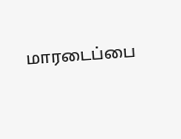மாரடைப்பை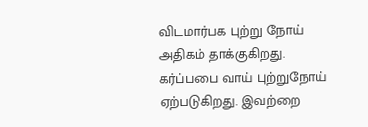விடமார்பக புற்று நோய் அதிகம் தாக்குகிறது.  கர்ப்பபை வாய் புற்றுநோய் ஏற்படுகிறது. இவற்றை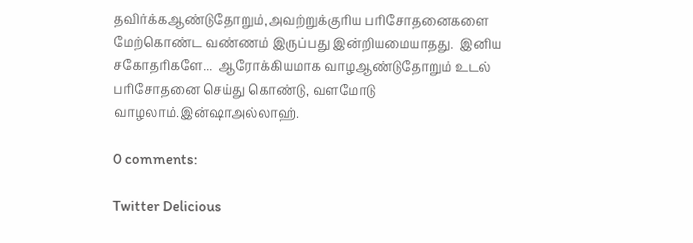தவிர்க்கஆண்டுதோறும்,அவற்றுக்குரிய பரிசோதனைகளை மேற்கொண்ட வண்ணம் இருப்பது இன்றியமையாதது.  இனிய சகோதரிகளே...  ஆரோக்கியமாக வாழஆண்டுதோறும் உடல் பரிசோதனை செய்து கொண்டு, வளமோடு வாழலாம்.இன்ஷாஅல்லாஹ்.

0 comments:

Twitter Delicious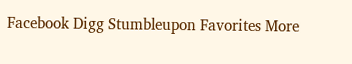Facebook Digg Stumbleupon Favorites More